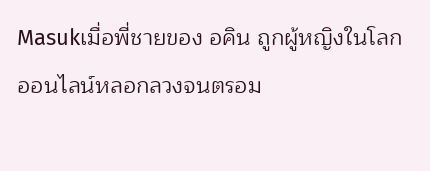Masukเมื่อพี่ชายของ อคิน ถูกผู้หญิงในโลกออนไลน์หลอกลวงจนตรอม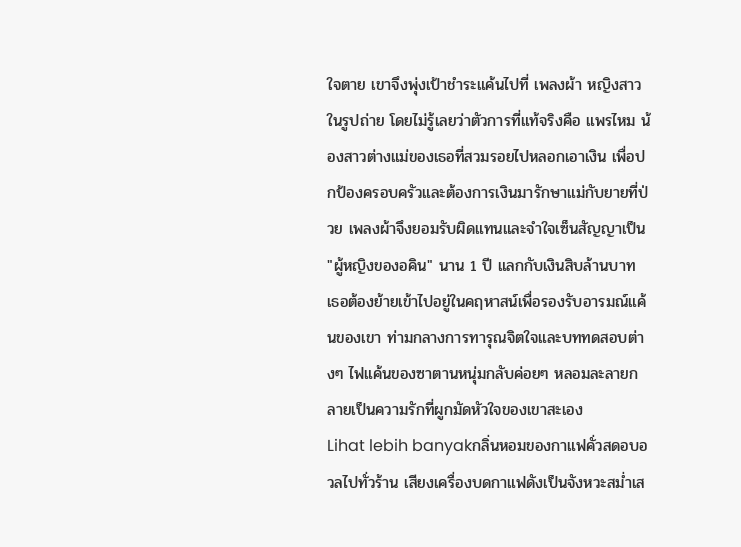ใจตาย เขาจึงพุ่งเป้าชำระแค้นไปที่ เพลงผ้า หญิงสาวในรูปถ่าย โดยไม่รู้เลยว่าตัวการที่แท้จริงคือ แพรไหม น้องสาวต่างแม่ของเธอที่สวมรอยไปหลอกเอาเงิน เพื่อปกป้องครอบครัวและต้องการเงินมารักษาแม่กับยายที่ป่วย เพลงผ้าจึงยอมรับผิดแทนและจำใจเซ็นสัญญาเป็น "ผู้หญิงของอคิน" นาน 1 ปี แลกกับเงินสิบล้านบาท เธอต้องย้ายเข้าไปอยู่ในคฤหาสน์เพื่อรองรับอารมณ์แค้นของเขา ท่ามกลางการทารุณจิตใจและบททดสอบต่างๆ ไฟแค้นของซาตานหนุ่มกลับค่อยๆ หลอมละลายกลายเป็นความรักที่ผูกมัดหัวใจของเขาสะเอง
Lihat lebih banyakกลิ่นหอมของกาแฟคั่วสดอบอวลไปทั่วร้าน เสียงเครื่องบดกาแฟดังเป็นจังหวะสม่ำเส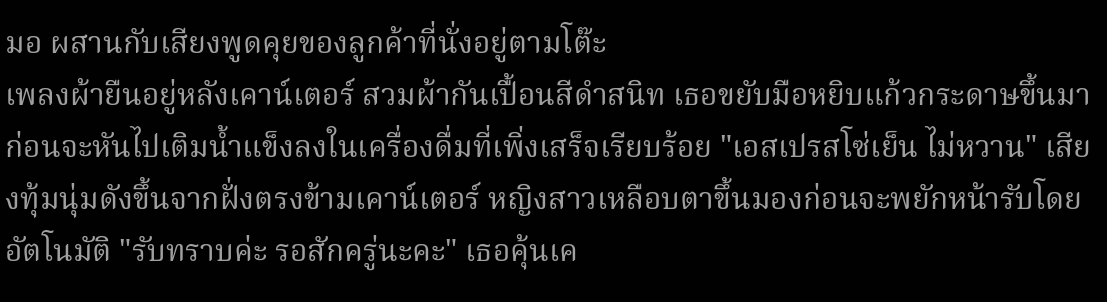มอ ผสานกับเสียงพูดคุยของลูกค้าที่นั่งอยู่ตามโต๊ะ
เพลงผ้ายืนอยู่หลังเคาน์เตอร์ สวมผ้ากันเปื้อนสีดำสนิท เธอขยับมือหยิบแก้วกระดาษขึ้นมา ก่อนจะหันไปเติมน้ำแข็งลงในเครื่องดื่มที่เพิ่งเสร็จเรียบร้อย "เอสเปรสโซ่เย็น ไม่หวาน" เสียงทุ้มนุ่มดังขึ้นจากฝั่งตรงข้ามเคาน์เตอร์ หญิงสาวเหลือบตาขึ้นมองก่อนจะพยักหน้ารับโดยอัตโนมัติ "รับทราบค่ะ รอสักครู่นะคะ" เธอคุ้นเค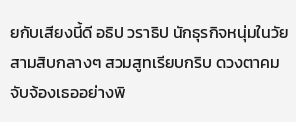ยกับเสียงนี้ดี อธิป วราธิป นักธุรกิจหนุ่มในวัยสามสิบกลางๆ สวมสูทเรียบกริบ ดวงตาคมจับจ้องเธออย่างพิ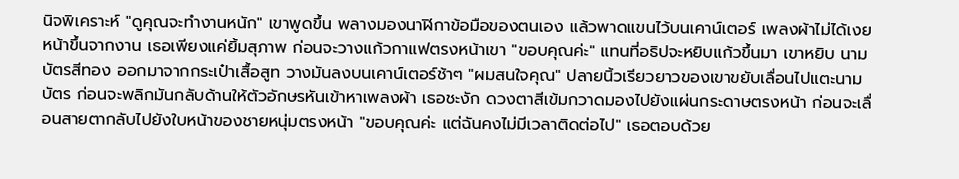นิจพิเคราะห์ "ดูคุณจะทำงานหนัก" เขาพูดขึ้น พลางมองนาฬิกาข้อมือของตนเอง แล้วพาดแขนไว้บนเคาน์เตอร์ เพลงผ้าไม่ได้เงยหน้าขึ้นจากงาน เธอเพียงแค่ยิ้มสุภาพ ก่อนจะวางแก้วกาแฟตรงหน้าเขา "ขอบคุณค่ะ" แทนที่อธิปจะหยิบแก้วขึ้นมา เขาหยิบ นามบัตรสีทอง ออกมาจากกระเป๋าเสื้อสูท วางมันลงบนเคาน์เตอร์ช้าๆ "ผมสนใจคุณ" ปลายนิ้วเรียวยาวของเขาขยับเลื่อนไปแตะนามบัตร ก่อนจะพลิกมันกลับด้านให้ตัวอักษรหันเข้าหาเพลงผ้า เธอชะงัก ดวงตาสีเข้มกวาดมองไปยังแผ่นกระดาษตรงหน้า ก่อนจะเลื่อนสายตากลับไปยังใบหน้าของชายหนุ่มตรงหน้า "ขอบคุณค่ะ แต่ฉันคงไม่มีเวลาติดต่อไป" เธอตอบด้วย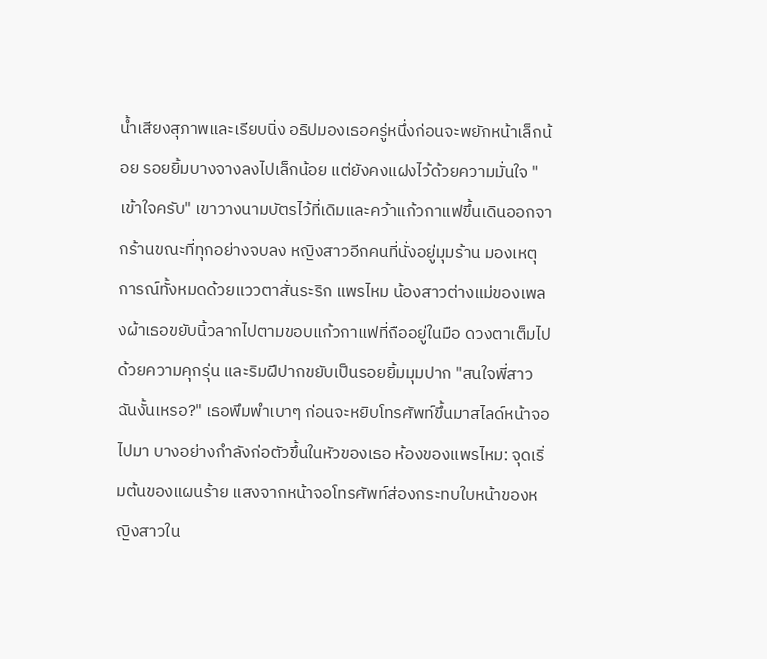น้ำเสียงสุภาพและเรียบนิ่ง อธิปมองเธอครู่หนึ่งก่อนจะพยักหน้าเล็กน้อย รอยยิ้มบางจางลงไปเล็กน้อย แต่ยังคงแฝงไว้ด้วยความมั่นใจ "เข้าใจครับ" เขาวางนามบัตรไว้ที่เดิมและคว้าแก้วกาแฟขึ้นเดินออกจากร้านขณะที่ทุกอย่างจบลง หญิงสาวอีกคนที่นั่งอยู่มุมร้าน มองเหตุการณ์ทั้งหมดด้วยแววตาสั่นระริก แพรไหม น้องสาวต่างแม่ของเพลงผ้าเธอขยับนิ้วลากไปตามขอบแก้วกาแฟที่ถืออยู่ในมือ ดวงตาเต็มไปด้วยความคุกรุ่น และริมฝีปากขยับเป็นรอยยิ้มมุมปาก "สนใจพี่สาวฉันงั้นเหรอ?" เธอพึมพำเบาๆ ก่อนจะหยิบโทรศัพท์ขึ้นมาสไลด์หน้าจอไปมา บางอย่างกำลังก่อตัวขึ้นในหัวของเธอ ห้องของแพรไหม: จุดเริ่มต้นของแผนร้าย แสงจากหน้าจอโทรศัพท์ส่องกระทบใบหน้าของหญิงสาวใน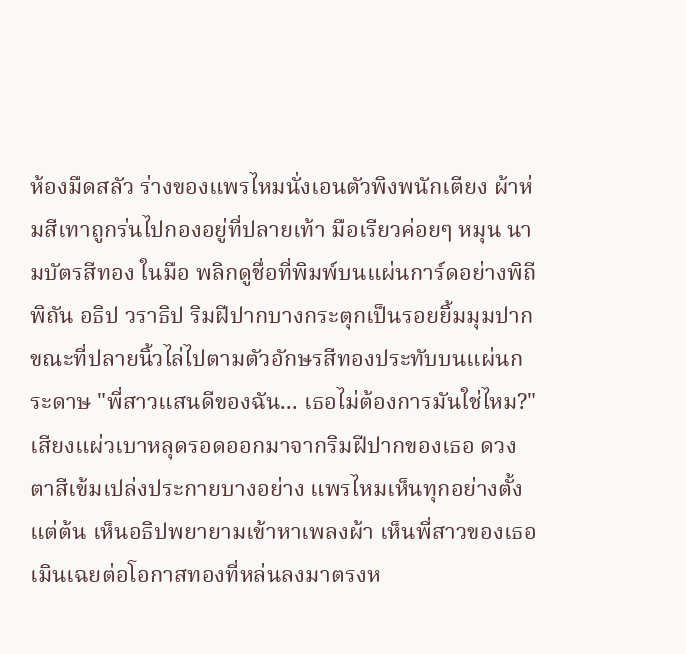ห้องมืดสลัว ร่างของแพรไหมนั่งเอนตัวพิงพนักเตียง ผ้าห่มสีเทาถูกร่นไปกองอยู่ที่ปลายเท้า มือเรียวค่อยๆ หมุน นามบัตรสีทอง ในมือ พลิกดูชื่อที่พิมพ์บนแผ่นการ์ดอย่างพิถีพิถัน อธิป วราธิป ริมฝีปากบางกระตุกเป็นรอยยิ้มมุมปาก ขณะที่ปลายนิ้วไล่ไปตามตัวอักษรสีทองประทับบนแผ่นกระดาษ "พี่สาวแสนดีของฉัน... เธอไม่ต้องการมันใช่ไหม?" เสียงแผ่วเบาหลุดรอดออกมาจากริมฝีปากของเธอ ดวงตาสีเข้มเปล่งประกายบางอย่าง แพรไหมเห็นทุกอย่างตั้งแต่ต้น เห็นอธิปพยายามเข้าหาเพลงผ้า เห็นพี่สาวของเธอเมินเฉยต่อโอกาสทองที่หล่นลงมาตรงห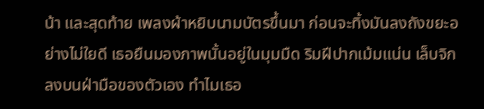น้า และสุดท้าย เพลงผ้าหยิบนามบัตรขึ้นมา ก่อนจะทิ้งมันลงถังขยะอย่างไม่ใยดี เธอยืนมองภาพนั้นอยู่ในมุมมืด ริมฝีปากเม้มแน่น เล็บจิกลงบนฝ่ามือของตัวเอง ทำไมเธอ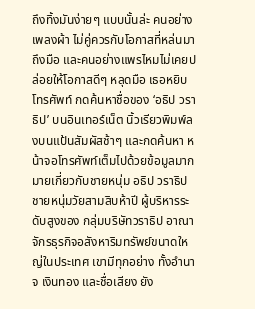ถึงทิ้งมันง่ายๆ แบบนั้นล่ะ คนอย่างเพลงผ้า ไม่คู่ควรกับโอกาสที่หล่นมาถึงมือ และคนอย่างแพรไหมไม่เคยปล่อยให้โอกาสดีๆ หลุดมือ เธอหยิบโทรศัพท์ กดค้นหาชื่อของ ‘อธิป วราธิป’ บนอินเทอร์เน็ต นิ้วเรียวพิมพ์ลงบนแป้นสัมผัสช้าๆ และกดค้นหา หน้าจอโทรศัพท์เต็มไปด้วยข้อมูลมากมายเกี่ยวกับชายหนุ่ม อธิป วราธิป ชายหนุ่มวัยสามสิบห้าปี ผู้บริหารระดับสูงของ กลุ่มบริษัทวราธิป อาณาจักรธุรกิจอสังหาริมทรัพย์ขนาดใหญ่ในประเทศ เขามีทุกอย่าง ทั้งอำนาจ เงินทอง และชื่อเสียง ยัง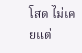โสด ไม่เคยแต่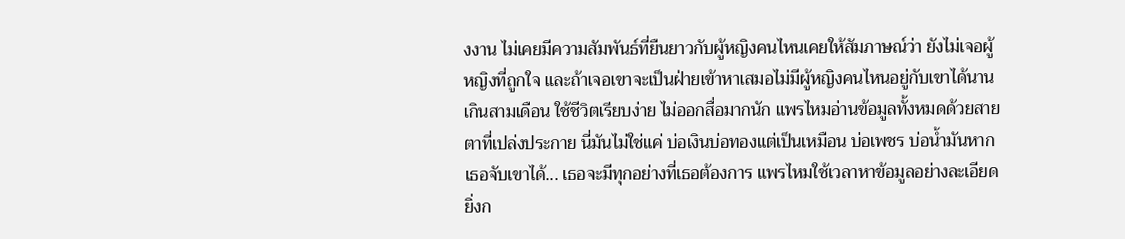งงาน ไม่เคยมีความสัมพันธ์ที่ยืนยาวกับผู้หญิงคนไหนเคยให้สัมภาษณ์ว่า ยังไม่เจอผู้หญิงที่ถูกใจ และถ้าเจอเขาจะเป็นฝ่ายเข้าหาเสมอไม่มีผู้หญิงคนไหนอยู่กับเขาได้นานเกินสามเดือน ใช้ชีวิตเรียบง่าย ไม่ออกสื่อมากนัก แพรไหมอ่านข้อมูลทั้งหมดด้วยสายตาที่เปล่งประกาย นี่มันไม่ใช่แค่ บ่อเงินบ่อทองแต่เป็นเหมือน บ่อเพชร บ่อน้ำมันหากเธอจับเขาได้... เธอจะมีทุกอย่างที่เธอต้องการ แพรไหมใช้เวลาหาข้อมูลอย่างละเอียด ยิ่งก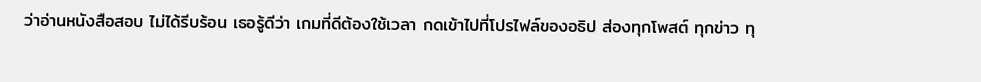ว่าอ่านหนังสือสอบ ไม่ได้รีบร้อน เธอรู้ดีว่า เกมที่ดีต้องใช้เวลา กดเข้าไปที่โปรไฟล์ของอธิป ส่องทุกโพสต์ ทุกข่าว ทุ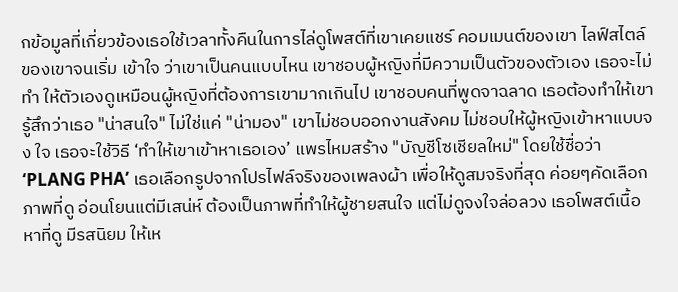กข้อมูลที่เกี่ยวข้องเธอใช้เวลาทั้งคืนในการไล่ดูโพสต์ที่เขาเคยแชร์ คอมเมนต์ของเขา ไลฟ์สไตล์ของเขาจนเริ่ม เข้าใจ ว่าเขาเป็นคนแบบไหน เขาชอบผู้หญิงที่มีความเป็นตัวของตัวเอง เธอจะไม่ทำ ให้ตัวเองดูเหมือนผู้หญิงที่ต้องการเขามากเกินไป เขาชอบคนที่พูดจาฉลาด เธอต้องทำให้เขารู้สึกว่าเธอ "น่าสนใจ" ไม่ใช่แค่ "น่ามอง" เขาไม่ชอบออกงานสังคม ไม่ชอบให้ผู้หญิงเข้าหาแบบจง ใจ เธอจะใช้วิธี ‘ทำให้เขาเข้าหาเธอเอง’ แพรไหมสร้าง "บัญชีโซเชียลใหม่" โดยใช้ชื่อว่า ‘PLANG PHA’ เธอเลือกรูปจากโปรไฟล์จริงของเพลงผ้า เพื่อให้ดูสมจริงที่สุด ค่อยๆคัดเลือกภาพที่ดู อ่อนโยนแต่มีเสน่ห์ ต้องเป็นภาพที่ทำให้ผู้ชายสนใจ แต่ไม่ดูจงใจล่อลวง เธอโพสต์เนื้อหาที่ดู มีรสนิยม ให้เห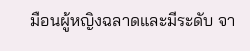มือนผู้หญิงฉลาดและมีระดับ จา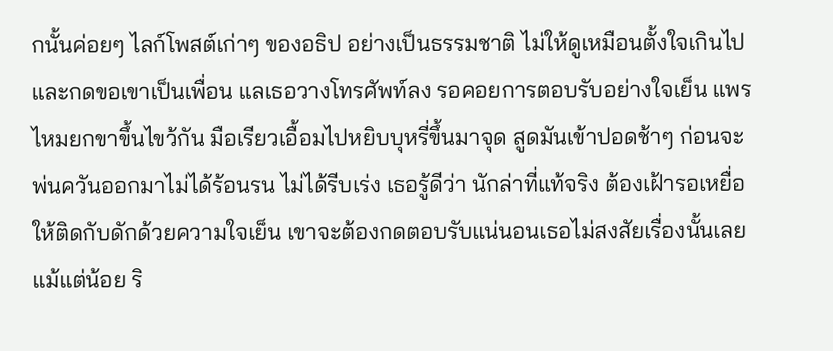กนั้นค่อยๆ ไลก์โพสต์เก่าๆ ของอธิป อย่างเป็นธรรมชาติ ไม่ให้ดูเหมือนตั้งใจเกินไป และกดขอเขาเป็นเพื่อน แลเธอวางโทรศัพท์ลง รอคอยการตอบรับอย่างใจเย็น แพรไหมยกขาขึ้นไขว้กัน มือเรียวเอื้อมไปหยิบบุหรี่ขึ้นมาจุด สูดมันเข้าปอดช้าๆ ก่อนจะพ่นควันออกมาไม่ได้ร้อนรน ไม่ได้รีบเร่ง เธอรู้ดีว่า นักล่าที่แท้จริง ต้องเฝ้ารอเหยื่อให้ติดกับดักด้วยความใจเย็น เขาจะต้องกดตอบรับแน่นอนเธอไม่สงสัยเรื่องนั้นเลยแม้แต่น้อย ริ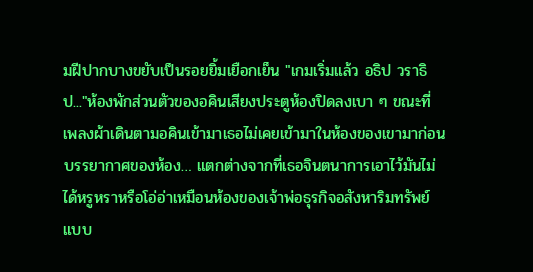มฝีปากบางขยับเป็นรอยยิ้มเยือกเย็น "เกมเริ่มแล้ว อธิป วราธิป..."ห้องพักส่วนตัวของอคินเสียงประตูห้องปิดลงเบา ๆ ขณะที่ เพลงผ้าเดินตามอคินเข้ามาเธอไม่เคยเข้ามาในห้องของเขามาก่อนบรรยากาศของห้อง… แตกต่างจากที่เธอจินตนาการเอาไว้มันไม่ได้หรูหราหรือโอ่อ่าเหมือนห้องของเจ้าพ่อธุรกิจอสังหาริมทรัพย์แบบ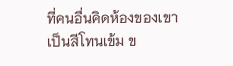ที่คนอื่นคิดห้องของเขาเป็นสีโทนเข้ม ข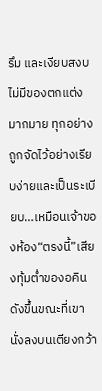รึม และเงียบสงบ ไม่มีของตกแต่งมากมาย ทุกอย่างถูกจัดไว้อย่างเรียบง่ายและเป็นระเบียบ…เหมือนเจ้าของห้อง“ตรงนี้”เสียงทุ้มต่ำของอคินดังขึ้นขณะที่เขานั่งลงบนเตียงกว้า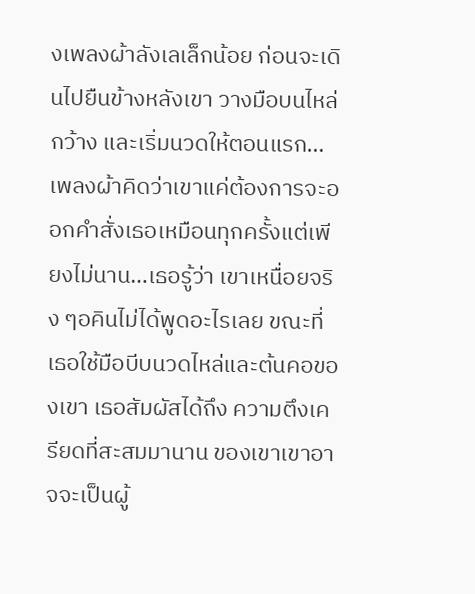งเพลงผ้าลังเลเล็กน้อย ก่อนจะเดินไปยืนข้างหลังเขา วางมือบนไหล่กว้าง และเริ่มนวดให้ตอนแรก…เพลงผ้าคิดว่าเขาแค่ต้องการจะออกคำสั่งเธอเหมือนทุกครั้งแต่เพียงไม่นาน…เธอรู้ว่า เขาเหนื่อยจริง ๆอคินไม่ได้พูดอะไรเลย ขณะที่เธอใช้มือบีบนวดไหล่และต้นคอของเขา เธอสัมผัสได้ถึง ความตึงเครียดที่สะสมมานาน ของเขาเขาอาจจะเป็นผู้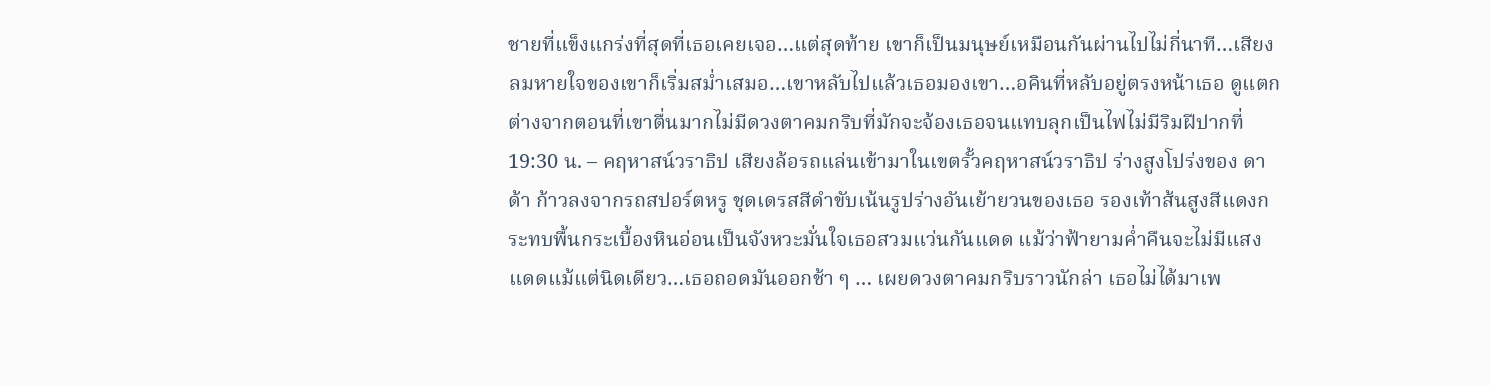ชายที่แข็งแกร่งที่สุดที่เธอเคยเจอ…แต่สุดท้าย เขาก็เป็นมนุษย์เหมือนกันผ่านไปไม่กี่นาที…เสียงลมหายใจของเขาก็เริ่มสม่ำเสมอ…เขาหลับไปแล้วเธอมองเขา…อคินที่หลับอยู่ตรงหน้าเธอ ดูแตกต่างจากตอนที่เขาตื่นมากไม่มีดวงตาคมกริบที่มักจะจ้องเธอจนแทบลุกเป็นไฟไม่มีริมฝีปากที่
19:30 น. – คฤหาสน์วราธิป เสียงล้อรถแล่นเข้ามาในเขตรั้วคฤหาสน์วราธิป ร่างสูงโปร่งของ ดาด้า ก้าวลงจากรถสปอร์ตหรู ชุดเดรสสีดำขับเน้นรูปร่างอันเย้ายวนของเธอ รองเท้าส้นสูงสีแดงกระทบพื้นกระเบื้องหินอ่อนเป็นจังหวะมั่นใจเธอสวมแว่นกันแดด แม้ว่าฟ้ายามค่ำคืนจะไม่มีแสงแดดแม้แต่นิดเดียว…เธอถอดมันออกช้า ๆ … เผยดวงตาคมกริบราวนักล่า เธอไม่ได้มาเพ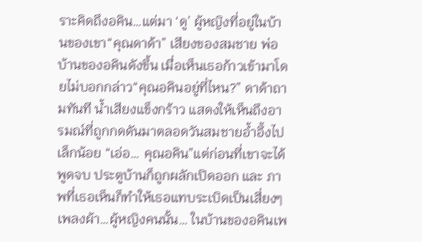ราะคิดถึงอคิน…แต่มา ‘ดู’ ผู้หญิงที่อยู่ในบ้านของเขา“คุณดาด้า” เสียงของสมชาย พ่อบ้านของอคินดังขึ้น เมื่อเห็นเธอก้าวเข้ามาโดยไม่บอกกล่าว“คุณอคินอยู่ที่ไหน?” ดาด้าถามทันที น้ำเสียงแข็งกร้าว แสดงให้เห็นถึงอารมณ์ที่ถูกกดดันมาตลอดวันสมชายอ้ำอึ้งไปเล็กน้อย “เอ่อ… คุณอคิน”แต่ก่อนที่เขาจะได้พูดจบ ประตูบ้านก็ถูกผลักเปิดออก และ ภาพที่เธอเห็นก็ทำให้เธอแทบระเบิดเป็นเสี่ยงๆเพลงผ้า…ผู้หญิงคนนั้น… ในบ้านของอคินเพ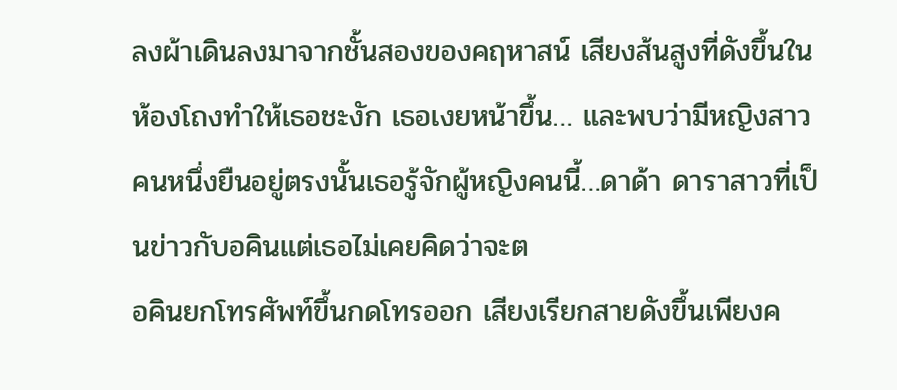ลงผ้าเดินลงมาจากชั้นสองของคฤหาสน์ เสียงส้นสูงที่ดังขึ้นในห้องโถงทำให้เธอชะงัก เธอเงยหน้าขึ้น… และพบว่ามีหญิงสาวคนหนึ่งยืนอยู่ตรงนั้นเธอรู้จักผู้หญิงคนนี้…ดาด้า ดาราสาวที่เป็นข่าวกับอคินแต่เธอไม่เคยคิดว่าจะต
อคินยกโทรศัพท์ขึ้นกดโทรออก เสียงเรียกสายดังขึ้นเพียงค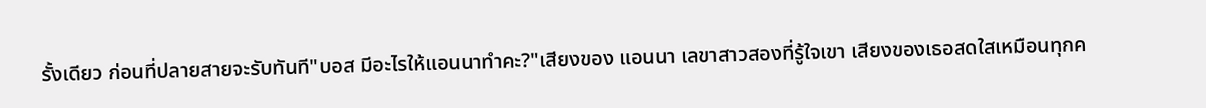รั้งเดียว ก่อนที่ปลายสายจะรับทันที"บอส มีอะไรให้แอนนาทำคะ?"เสียงของ แอนนา เลขาสาวสองที่รู้ใจเขา เสียงของเธอสดใสเหมือนทุกค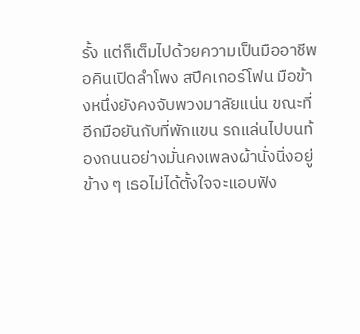รั้ง แต่ก็เต็มไปด้วยความเป็นมืออาชีพอคินเปิดลำโพง สปีคเกอร์โฟน มือข้างหนึ่งยังคงจับพวงมาลัยแน่น ขณะที่อีกมือยันกับที่พักแขน รถแล่นไปบนท้องถนนอย่างมั่นคงเพลงผ้านั่งนิ่งอยู่ข้าง ๆ เธอไม่ได้ตั้งใจจะแอบฟัง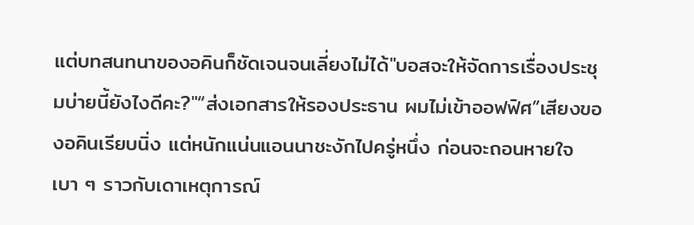แต่บทสนทนาของอคินก็ชัดเจนจนเลี่ยงไม่ได้"บอสจะให้จัดการเรื่องประชุมบ่ายนี้ยังไงดีคะ?"“ส่งเอกสารให้รองประธาน ผมไม่เข้าออฟฟิศ”เสียงของอคินเรียบนิ่ง แต่หนักแน่นแอนนาชะงักไปครู่หนึ่ง ก่อนจะถอนหายใจเบา ๆ ราวกับเดาเหตุการณ์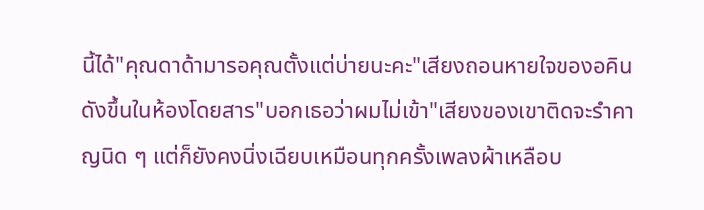นี้ได้"คุณดาด้ามารอคุณตั้งแต่บ่ายนะคะ"เสียงถอนหายใจของอคินดังขึ้นในห้องโดยสาร"บอกเธอว่าผมไม่เข้า"เสียงของเขาติดจะรำคาญนิด ๆ แต่ก็ยังคงนิ่งเฉียบเหมือนทุกครั้งเพลงผ้าเหลือบ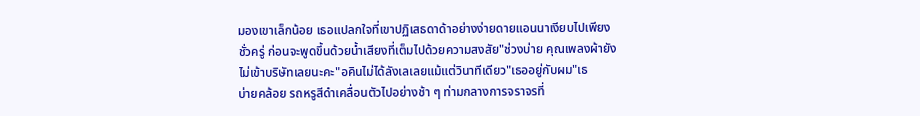มองเขาเล็กน้อย เธอแปลกใจที่เขาปฏิเสธดาด้าอย่างง่ายดายแอนนาเงียบไปเพียงชั่วครู่ ก่อนจะพูดขึ้นด้วยน้ำเสียงที่เต็มไปด้วยความสงสัย"ช่วงบ่าย คุณเพลงผ้ายังไม่เข้าบริษัทเลยนะคะ"อคินไม่ได้ลังเลเลยแม้แต่วินาทีเดียว"เธออยู่กับผม"เธ
บ่ายคล้อย รถหรูสีดำเคลื่อนตัวไปอย่างช้า ๆ ท่ามกลางการจราจรที่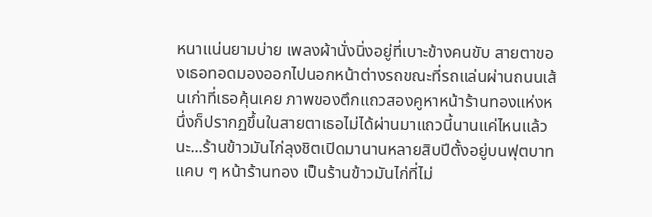หนาแน่นยามบ่าย เพลงผ้านั่งนิ่งอยู่ที่เบาะข้างคนขับ สายตาของเธอทอดมองออกไปนอกหน้าต่างรถขณะที่รถแล่นผ่านถนนเส้นเก่าที่เธอคุ้นเคย ภาพของตึกแถวสองคูหาหน้าร้านทองแห่งหนึ่งก็ปรากฏขึ้นในสายตาเธอไม่ได้ผ่านมาแถวนี้นานแค่ไหนแล้วนะ...ร้านข้าวมันไก่ลุงชิตเปิดมานานหลายสิบปีตั้งอยู่บนฟุตบาทแคบ ๆ หน้าร้านทอง เป็นร้านข้าวมันไก่ที่ไม่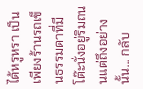ได้หรูหรา เป็นเพียงร้านรถเข็นธรรมดาที่มีโต๊ะนั่งอยู่ริมถนนแต่ถึงอย่างนั้น... กลับ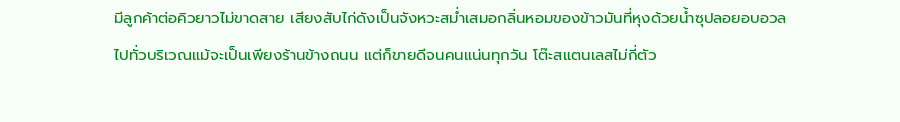มีลูกค้าต่อคิวยาวไม่ขาดสาย เสียงสับไก่ดังเป็นจังหวะสม่ำเสมอกลิ่นหอมของข้าวมันที่หุงด้วยน้ำซุปลอยอบอวลไปทั่วบริเวณแม้จะเป็นเพียงร้านข้างถนน แต่ก็ขายดีจนคนแน่นทุกวัน โต๊ะสแตนเลสไม่กี่ตัว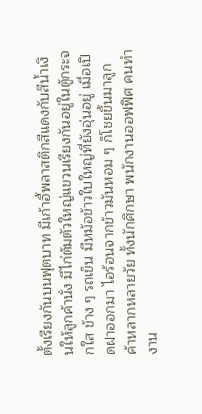ตั้งเรียงกันบนฟุตบาท มีเก้าอี้พลาสติกสีแดงกับสีน้ำเงินให้ลูกค้านั่ง มีไก่ต้มตัวใหญ่แขวนเรียงกันอยู่ในตู้กระจกใส ข้าง ๆ รถเข็น มีหม้อข้าวใบใหญ่ที่ยังอุ่นอยู่ เมื่อเปิดฝาออกมา ไอร้อนจากข้าวมันหอม ๆ ก็โชยขึ้นมาลูกค้าหลากหลายวัย ทั้งนักศึกษา พนักงานออฟฟิศ คนทำงาน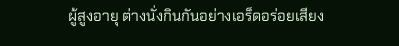ผู้สูงอายุ ต่างนั่งกินกันอย่างเอร็ดอร่อยเสียง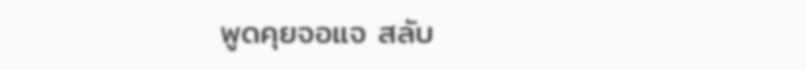พูดคุยจอแจ สลับ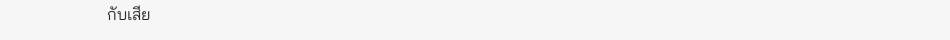กับเสีย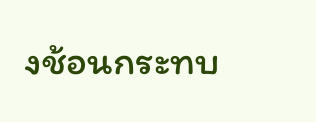งช้อนกระทบ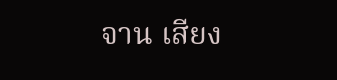จาน เสียง